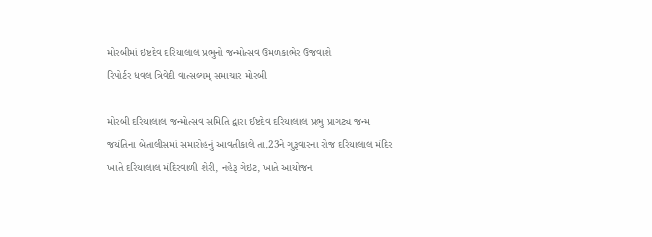મોરબીમાં ઇષ્ટદેવ દરિયાલાલ પ્રભુનો જન્મોત્સવ ઉમળકાભેર ઉજવાશે
રિપોર્ટર ધવલ ત્રિવેદી વાત્સલ્યમ્ સમાચાર મોરબી

મોરબી દરિયાલાલ જન્મોત્સવ સમિતિ દ્વારા ઈષ્ટદેવ દરિયાલાલ પ્રભુ પ્રાગટ્ય જન્મ જયંતિના બેતાલીસમાં સમારોહનું આવતીકાલે તા.23ને ગુરૂવારના રોજ દરિયાલાલ મંદિર ખાતે દરિયાલાલ મંદિરવાળી શેરી, નહેરૂ ગેઇટ, ખાતે આયોજન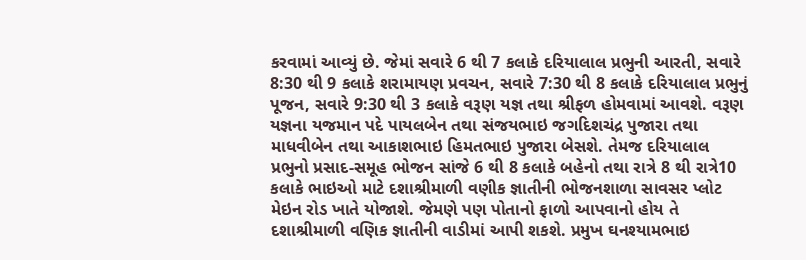કરવામાં આવ્યું છે. જેમાં સવારે 6 થી 7 કલાકે દરિયાલાલ પ્રભુની આરતી, સવારે 8:30 થી 9 કલાકે શરામાયણ પ્રવચન, સવારે 7:30 થી 8 કલાકે દરિયાલાલ પ્રભુનું પૂજન, સવારે 9:30 થી 3 કલાકે વરૂણ યજ્ઞ તથા શ્રીફળ હોમવામાં આવશે. વરૂણ યજ્ઞના યજમાન પદે પાયલબેન તથા સંજયભાઇ જગદિશચંદ્ર પુજારા તથા માધવીબેન તથા આકાશભાઇ હિમતભાઇ પુજારા બેસશે. તેમજ દરિયાલાલ પ્રભુનો પ્રસાદ-સમૂહ ભોજન સાંજે 6 થી 8 કલાકે બહેનો તથા રાત્રે 8 થી રાત્રે10 કલાકે ભાઇઓ માટે દશાશ્રીમાળી વણીક જ્ઞાતીની ભોજનશાળા સાવસર પ્લોટ મેઇન રોડ ખાતે યોજાશે. જેમણે પણ પોતાનો ફાળો આપવાનો હોય તે દશાશ્રીમાળી વણિક જ્ઞાતીની વાડીમાં આપી શકશે. પ્રમુખ ઘનશ્યામભાઇ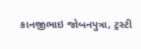કાનજીભાઇ જોબનપુત્રા, ટ્રસ્ટી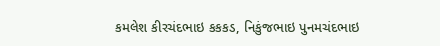કમલેશ કીરચંદભાઇ કકકડ, નિકુંજભાઇ પુનમચંદભાઇ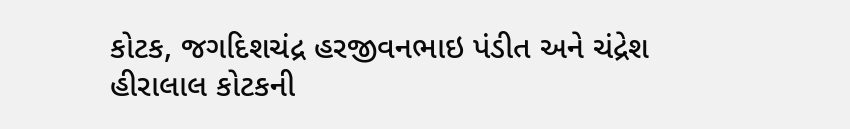કોટક, જગદિશચંદ્ર હરજીવનભાઇ પંડીત અને ચંદ્રેશ હીરાલાલ કોટકની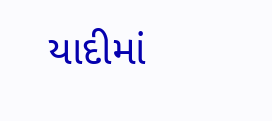યાદીમાં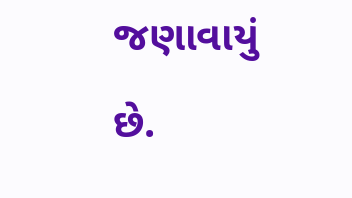જણાવાયું છે.